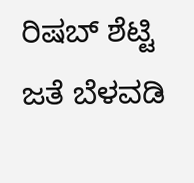ರಿಷಬ್ ಶೆಟ್ಟಿ ಜತೆ ಬೆಳವಡಿ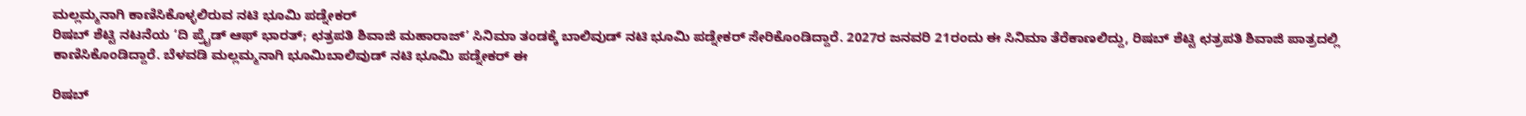ಮಲ್ಲಮ್ಮನಾಗಿ ಕಾಣಿಸಿಕೊಳ್ಳಲಿರುವ ನಟಿ ಭೂಮಿ ಪಡ್ನೇಕರ್
ರಿಷಬ್ ಶೆಟ್ಟಿ ನಟನೆಯ ‘ದಿ ಪ್ರೈಡ್ ಆಫ್ ಭಾರತ್; ಛತ್ರಪತಿ ಶಿವಾಜಿ ಮಹಾರಾಜ್’ ಸಿನಿಮಾ ತಂಡಕ್ಕೆ ಬಾಲಿವುಡ್ ನಟಿ ಭೂಮಿ ಪಡ್ನೇಕರ್ ಸೇರಿಕೊಂಡಿದ್ದಾರೆ. 2027ರ ಜನವರಿ 21ರಂದು ಈ ಸಿನಿಮಾ ತೆರೆಕಾಣಲಿದ್ದು, ರಿಷಬ್ ಶೆಟ್ಟಿ ಛತ್ರಪತಿ ಶಿವಾಜಿ ಪಾತ್ರದಲ್ಲಿ ಕಾಣಿಸಿಕೊಂಡಿದ್ದಾರೆ. ಬೆಳವಡಿ ಮಲ್ಲಮ್ಮನಾಗಿ ಭೂಮಿಬಾಲಿವುಡ್ ನಟಿ ಭೂಮಿ ಪಡ್ನೇಕರ್ ಈ

ರಿಷಬ್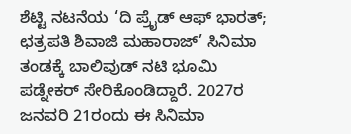ಶೆಟ್ಟಿ ನಟನೆಯ ‘ದಿ ಪ್ರೈಡ್ ಆಫ್ ಭಾರತ್; ಛತ್ರಪತಿ ಶಿವಾಜಿ ಮಹಾರಾಜ್’ ಸಿನಿಮಾ ತಂಡಕ್ಕೆ ಬಾಲಿವುಡ್ ನಟಿ ಭೂಮಿ ಪಡ್ನೇಕರ್ ಸೇರಿಕೊಂಡಿದ್ದಾರೆ. 2027ರ ಜನವರಿ 21ರಂದು ಈ ಸಿನಿಮಾ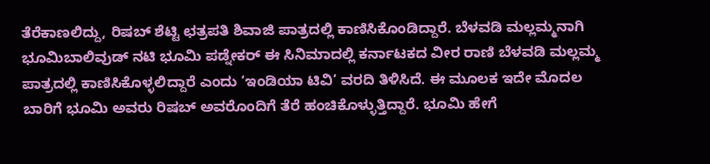ತೆರೆಕಾಣಲಿದ್ದು, ರಿಷಬ್ ಶೆಟ್ಟಿ ಛತ್ರಪತಿ ಶಿವಾಜಿ ಪಾತ್ರದಲ್ಲಿ ಕಾಣಿಸಿಕೊಂಡಿದ್ದಾರೆ. ಬೆಳವಡಿ ಮಲ್ಲಮ್ಮನಾಗಿ ಭೂಮಿಬಾಲಿವುಡ್ ನಟಿ ಭೂಮಿ ಪಡ್ನೇಕರ್ ಈ ಸಿನಿಮಾದಲ್ಲಿ ಕರ್ನಾಟಕದ ವೀರ ರಾಣಿ ಬೆಳವಡಿ ಮಲ್ಲಮ್ಮ ಪಾತ್ರದಲ್ಲಿ ಕಾಣಿಸಿಕೊಳ್ಳಲಿದ್ದಾರೆ ಎಂದು ‘ಇಂಡಿಯಾ ಟಿವಿ’ ವರದಿ ತಿಳಿಸಿದೆ. ಈ ಮೂಲಕ ಇದೇ ಮೊದಲ ಬಾರಿಗೆ ಭೂಮಿ ಅವರು ರಿಷಬ್ ಅವರೊಂದಿಗೆ ತೆರೆ ಹಂಚಿಕೊಳ್ಳುತ್ತಿದ್ದಾರೆ. ಭೂಮಿ ಹೇಗೆ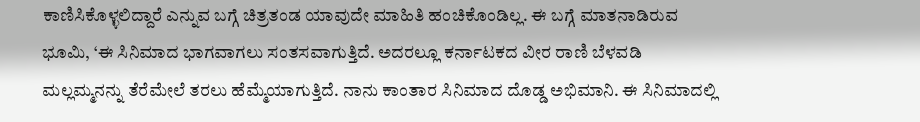ಕಾಣಿಸಿಕೊಳ್ಳಲಿದ್ದಾರೆ ಎನ್ನುವ ಬಗ್ಗೆ ಚಿತ್ರತಂಡ ಯಾವುದೇ ಮಾಹಿತಿ ಹಂಚಿಕೊಂಡಿಲ್ಲ. ಈ ಬಗ್ಗೆ ಮಾತನಾಡಿರುವ ಭೂಮಿ, ‘ಈ ಸಿನಿಮಾದ ಭಾಗವಾಗಲು ಸಂತಸವಾಗುತ್ತಿದೆ. ಅದರಲ್ಲೂ ಕರ್ನಾಟಕದ ವೀರ ರಾಣಿ ಬೆಳವಡಿ ಮಲ್ಲಮ್ಮನನ್ನು ತೆರೆಮೇಲೆ ತರಲು ಹೆಮ್ಮೆಯಾಗುತ್ತಿದೆ. ನಾನು ಕಾಂತಾರ ಸಿನಿಮಾದ ದೊಡ್ಡ ಅಭಿಮಾನಿ. ಈ ಸಿನಿಮಾದಲ್ಲಿ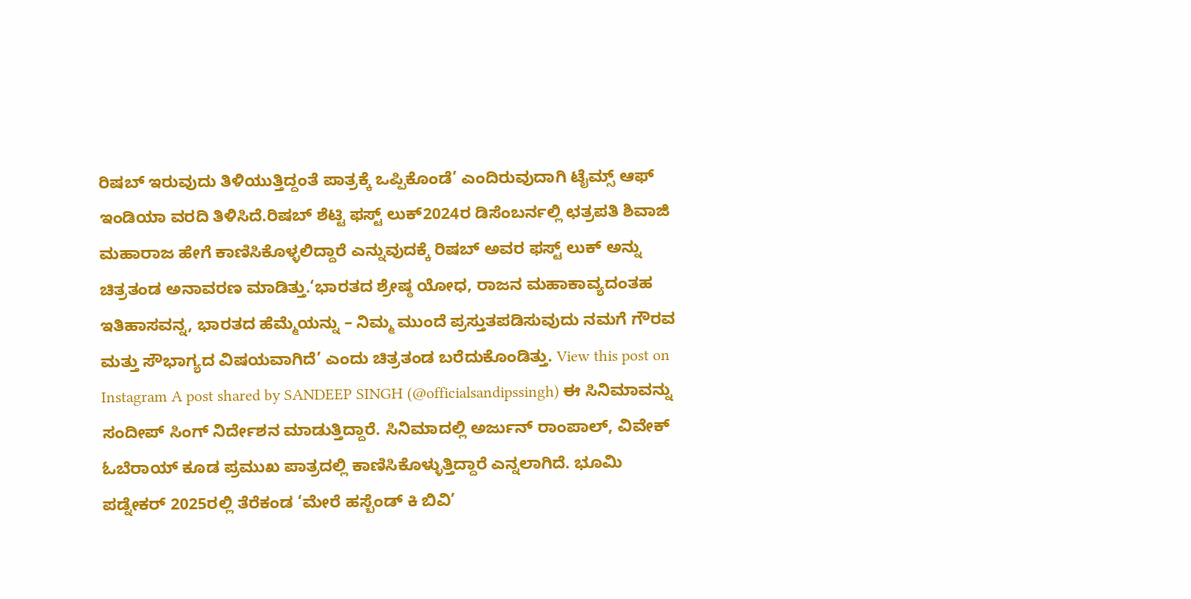ರಿಷಬ್ ಇರುವುದು ತಿಳಿಯುತ್ತಿದ್ದಂತೆ ಪಾತ್ರಕ್ಕೆ ಒಪ್ಪಿಕೊಂಡೆ’ ಎಂದಿರುವುದಾಗಿ ಟೈಮ್ಸ್ ಆಫ್ ಇಂಡಿಯಾ ವರದಿ ತಿಳಿಸಿದೆ.ರಿಷಬ್ ಶೆಟ್ಟಿ ಫಸ್ಟ್ ಲುಕ್2024ರ ಡಿಸೆಂಬರ್ನಲ್ಲಿ ಛತ್ರಪತಿ ಶಿವಾಜಿ ಮಹಾರಾಜ ಹೇಗೆ ಕಾಣಿಸಿಕೊಳ್ಳಲಿದ್ದಾರೆ ಎನ್ನುವುದಕ್ಕೆ ರಿಷಬ್ ಅವರ ಫಸ್ಟ್ ಲುಕ್ ಅನ್ನು ಚಿತ್ರತಂಡ ಅನಾವರಣ ಮಾಡಿತ್ತು.‘ಭಾರತದ ಶ್ರೇಷ್ಠ ಯೋಧ, ರಾಜನ ಮಹಾಕಾವ್ಯದಂತಹ ಇತಿಹಾಸವನ್ನ, ಭಾರತದ ಹೆಮ್ಮೆಯನ್ನು – ನಿಮ್ಮ ಮುಂದೆ ಪ್ರಸ್ತುತಪಡಿಸುವುದು ನಮಗೆ ಗೌರವ ಮತ್ತು ಸೌಭಾಗ್ಯದ ವಿಷಯವಾಗಿದೆ’ ಎಂದು ಚಿತ್ರತಂಡ ಬರೆದುಕೊಂಡಿತ್ತು. View this post on Instagram A post shared by SANDEEP SINGH (@officialsandipssingh) ಈ ಸಿನಿಮಾವನ್ನು ಸಂದೀಪ್ ಸಿಂಗ್ ನಿರ್ದೇಶನ ಮಾಡುತ್ತಿದ್ದಾರೆ. ಸಿನಿಮಾದಲ್ಲಿ ಅರ್ಜುನ್ ರಾಂಪಾಲ್, ವಿವೇಕ್ ಓಬೆರಾಯ್ ಕೂಡ ಪ್ರಮುಖ ಪಾತ್ರದಲ್ಲಿ ಕಾಣಿಸಿಕೊಳ್ಳುತ್ತಿದ್ದಾರೆ ಎನ್ನಲಾಗಿದೆ. ಭೂಮಿ ಪಡ್ನೇಕರ್ 2025ರಲ್ಲಿ ತೆರೆಕಂಡ ‘ಮೇರೆ ಹಸ್ಬೆಂಡ್ ಕಿ ಬಿವಿ’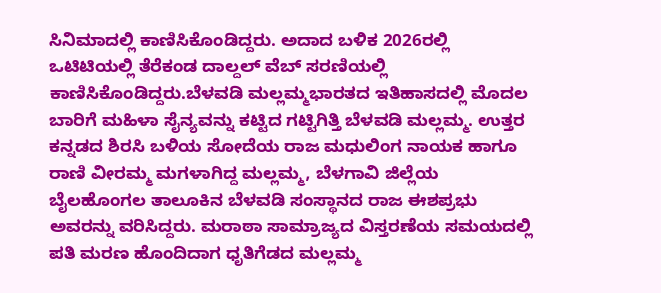ಸಿನಿಮಾದಲ್ಲಿ ಕಾಣಿಸಿಕೊಂಡಿದ್ದರು. ಅದಾದ ಬಳಿಕ 2026ರಲ್ಲಿ ಒಟಿಟಿಯಲ್ಲಿ ತೆರೆಕಂಡ ದಾಲ್ದಲ್ ವೆಬ್ ಸರಣಿಯಲ್ಲಿ ಕಾಣಿಸಿಕೊಂಡಿದ್ದರು.ಬೆಳವಡಿ ಮಲ್ಲಮ್ಮಭಾರತದ ಇತಿಹಾಸದಲ್ಲಿ ಮೊದಲ ಬಾರಿಗೆ ಮಹಿಳಾ ಸೈನ್ಯವನ್ನು ಕಟ್ಟಿದ ಗಟ್ಟಿಗಿತ್ತಿ ಬೆಳವಡಿ ಮಲ್ಲಮ್ಮ. ಉತ್ತರ ಕನ್ನಡದ ಶಿರಸಿ ಬಳಿಯ ಸೋದೆಯ ರಾಜ ಮಧುಲಿಂಗ ನಾಯಕ ಹಾಗೂ ರಾಣಿ ವೀರಮ್ಮ ಮಗಳಾಗಿದ್ದ ಮಲ್ಲಮ್ಮ, ಬೆಳಗಾವಿ ಜಿಲ್ಲೆಯ ಬೈಲಹೊಂಗಲ ತಾಲೂಕಿನ ಬೆಳವಡಿ ಸಂಸ್ಥಾನದ ರಾಜ ಈಶಪ್ರಭು ಅವರನ್ನು ವರಿಸಿದ್ದರು. ಮರಾಠಾ ಸಾಮ್ರಾಜ್ಯದ ವಿಸ್ತರಣೆಯ ಸಮಯದಲ್ಲಿ ಪತಿ ಮರಣ ಹೊಂದಿದಾಗ ಧೃತಿಗೆಡದ ಮಲ್ಲಮ್ಮ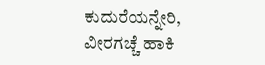ಕುದುರೆಯನ್ನೇರಿ, ವೀರಗಚ್ಚೆ ಹಾಕಿ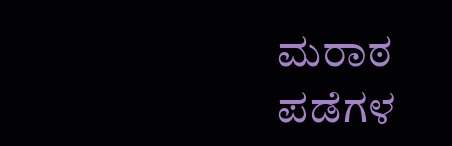ಮರಾಠ ಪಡೆಗಳ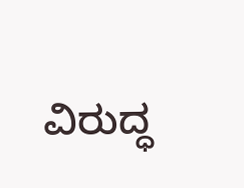ವಿರುದ್ಧ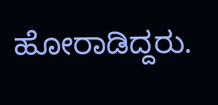ಹೋರಾಡಿದ್ದರು.